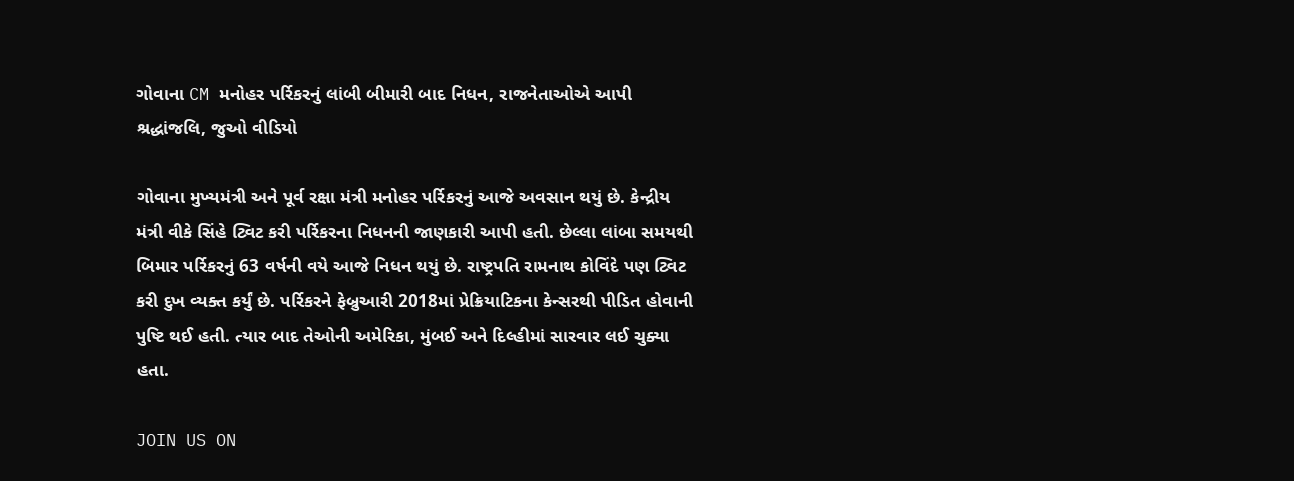ગોવાના CM મનોહર પર્રિકરનું લાંબી બીમારી બાદ નિધન, રાજનેતાઓએ આપી શ્રદ્ધાંજલિ, જુઓ વીડિયો

ગોવાના મુખ્યમંત્રી અને પૂર્વ રક્ષા મંત્રી મનોહર પર્રિકરનું આજે અવસાન થયું છે. કેન્દ્રીય મંત્રી વીકે સિંહે ટ્વિટ કરી પર્રિકરના નિધનની જાણકારી આપી હતી. છેલ્લા લાંબા સમયથી બિમાર પર્રિકરનું 63 વર્ષની વયે આજે નિધન થયું છે. રાષ્ટ્રપતિ રામનાથ કોવિંદે પણ ટ્વિટ કરી દુખ વ્યક્ત કર્યું છે. પર્રિકરને ફેબ્રુઆરી 2018માં પ્રેક્રિયાટિકના કેન્સરથી પીડિત હોવાની પુષ્ટિ થઈ હતી. ત્યાર બાદ તેઓની અમેરિકા, મુંબઈ અને દિલ્હીમાં સારવાર લઈ ચુક્યા હતા.

JOIN US ON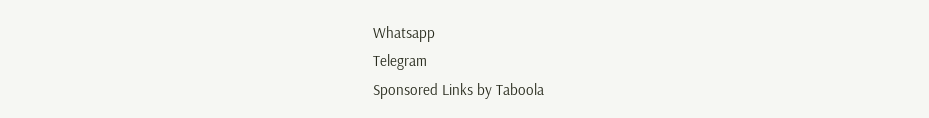Whatsapp
Telegram
Sponsored Links by Taboola